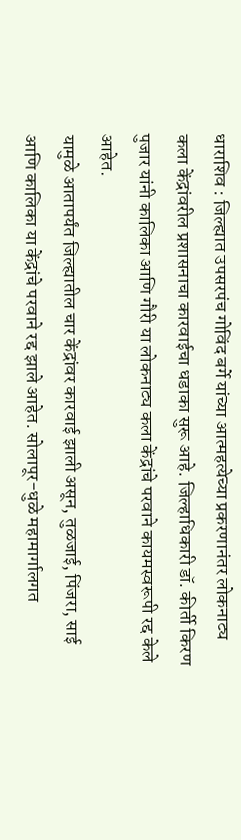धाराशिव : जिल्ह्यात उपसरपंच गोविंद बर्गे यांच्या आत्महत्येच्या प्रकरणानंतर लोकनाट्य कला केंद्रांवरील प्रशासनाचा कारवाईचा धडाका सुरू आहे. जिल्हाधिकारी डॉ. कीर्ती किरण पुजार यांनी कालिका आणि गौरी या लोकनाट्य कला केंद्रांचे परवाने कायमस्वरूपी रद्द केले आहेत.
यामुळे आतापर्यंत जिल्ह्यातील चार केंद्रांवर कारवाई झाली असून, तुळजाई, पिंजरा, साई आणि कालिका या केंद्रांचे परवाने रद्द झाले आहेत. सोलापूर-धुळे महामार्गालगत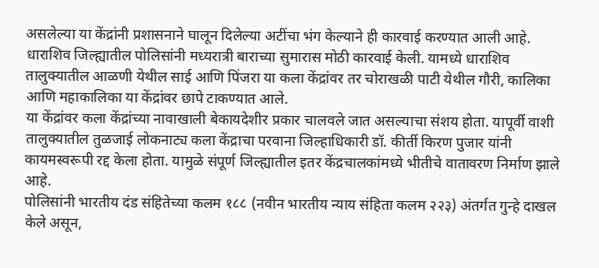असलेल्या या केंद्रांनी प्रशासनाने घालून दिलेल्या अटींचा भंग केल्याने ही कारवाई करण्यात आली आहे.
धाराशिव जिल्ह्यातील पोलिसांनी मध्यरात्री बाराच्या सुमारास मोठी कारवाई केली. यामध्ये धाराशिव तालुक्यातील आळणी येथील साई आणि पिंजरा या कला केंद्रांवर तर चोराखळी पाटी येथील गौरी, कालिका आणि महाकालिका या केंद्रांवर छापे टाकण्यात आले.
या केंद्रांवर कला केंद्रांच्या नावाखाली बेकायदेशीर प्रकार चालवले जात असल्याचा संशय होता. यापूर्वी वाशी तालुक्यातील तुळजाई लोकनाट्य कला केंद्राचा परवाना जिल्हाधिकारी डॉ. कीर्ती किरण पुजार यांनी कायमस्वरूपी रद्द केला होता. यामुळे संपूर्ण जिल्ह्यातील इतर केंद्रचालकांमध्ये भीतीचे वातावरण निर्माण झाले आहे.
पोलिसांनी भारतीय दंड संहितेच्या कलम १८८ (नवीन भारतीय न्याय संहिता कलम २२३) अंतर्गत गुन्हे दाखल केले असून,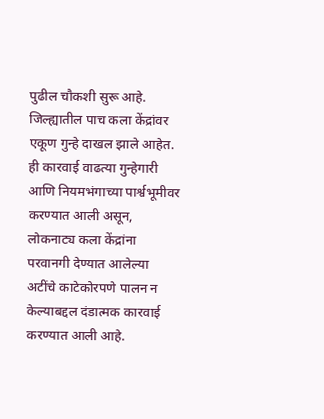पुढील चौकशी सुरू आहे. जिल्ह्यातील पाच कला केंद्रांवर एकूण गुन्हे दाखल झाले आहेत. ही कारवाई वाढत्या गुन्हेगारी आणि नियमभंगाच्या पार्श्वभूमीवर करण्यात आली असून, लोकनाट्य कला केंद्रांना परवानगी देण्यात आलेल्या अटींचे काटेकोरपणे पालन न केल्याबद्दल दंडात्मक कारवाई करण्यात आली आहे.